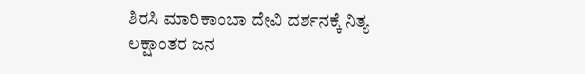ಶಿರಸಿ ಮಾರಿಕಾಂಬಾ ದೇವಿ ದರ್ಶನಕ್ಕೆ ನಿತ್ಯ ಲಕ್ಷಾಂತರ ಜನ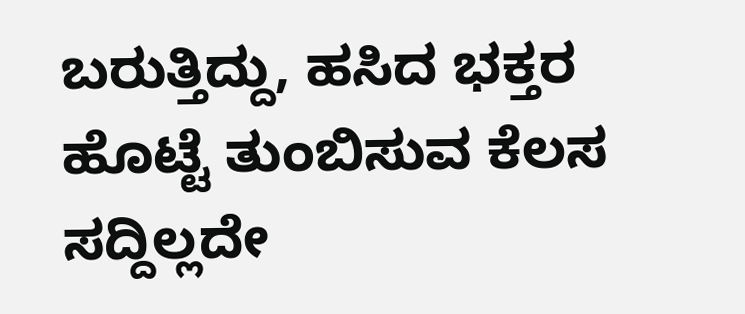ಬರುತ್ತಿದ್ದು, ಹಸಿದ ಭಕ್ತರ ಹೊಟ್ಟೆ ತುಂಬಿಸುವ ಕೆಲಸ ಸದ್ದಿಲ್ಲದೇ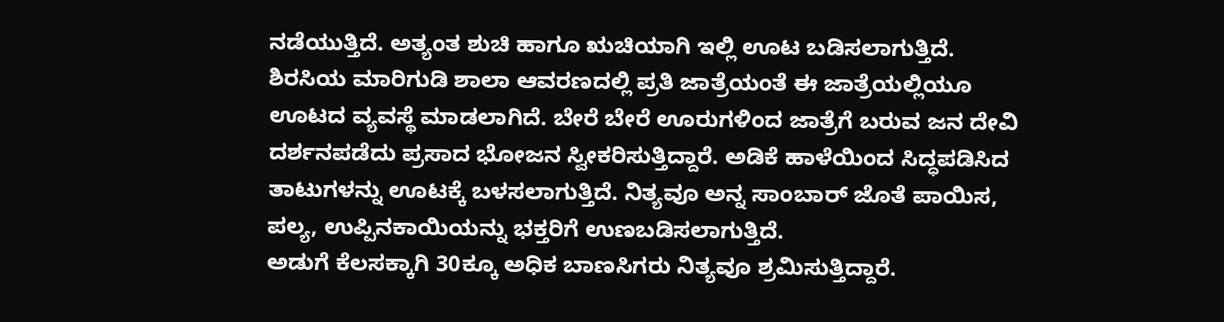ನಡೆಯುತ್ತಿದೆ. ಅತ್ಯಂತ ಶುಚಿ ಹಾಗೂ ಋಚಿಯಾಗಿ ಇಲ್ಲಿ ಊಟ ಬಡಿಸಲಾಗುತ್ತಿದೆ.
ಶಿರಸಿಯ ಮಾರಿಗುಡಿ ಶಾಲಾ ಆವರಣದಲ್ಲಿ ಪ್ರತಿ ಜಾತ್ರೆಯಂತೆ ಈ ಜಾತ್ರೆಯಲ್ಲಿಯೂ ಊಟದ ವ್ಯವಸ್ಥೆ ಮಾಡಲಾಗಿದೆ. ಬೇರೆ ಬೇರೆ ಊರುಗಳಿಂದ ಜಾತ್ರೆಗೆ ಬರುವ ಜನ ದೇವಿ ದರ್ಶನಪಡೆದು ಪ್ರಸಾದ ಭೋಜನ ಸ್ವೀಕರಿಸುತ್ತಿದ್ದಾರೆ. ಅಡಿಕೆ ಹಾಳೆಯಿಂದ ಸಿದ್ಧಪಡಿಸಿದ ತಾಟುಗಳನ್ನು ಊಟಕ್ಕೆ ಬಳಸಲಾಗುತ್ತಿದೆ. ನಿತ್ಯವೂ ಅನ್ನ ಸಾಂಬಾರ್ ಜೊತೆ ಪಾಯಿಸ, ಪಲ್ಯ, ಉಪ್ಪಿನಕಾಯಿಯನ್ನು ಭಕ್ತರಿಗೆ ಉಣಬಡಿಸಲಾಗುತ್ತಿದೆ.
ಅಡುಗೆ ಕೆಲಸಕ್ಕಾಗಿ 30ಕ್ಕೂ ಅಧಿಕ ಬಾಣಸಿಗರು ನಿತ್ಯವೂ ಶ್ರಮಿಸುತ್ತಿದ್ದಾರೆ.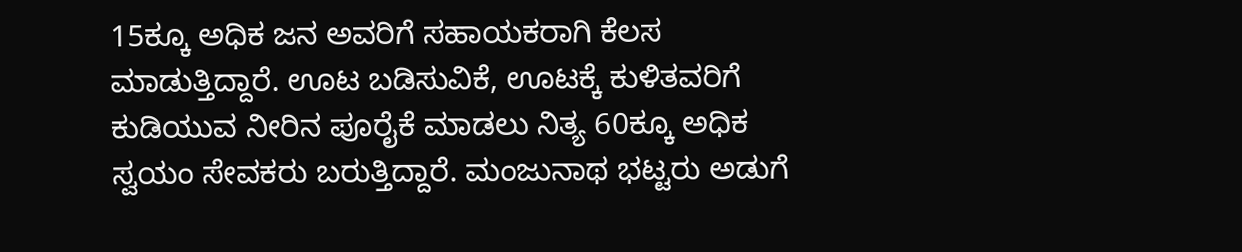15ಕ್ಕೂ ಅಧಿಕ ಜನ ಅವರಿಗೆ ಸಹಾಯಕರಾಗಿ ಕೆಲಸ ಮಾಡುತ್ತಿದ್ದಾರೆ. ಊಟ ಬಡಿಸುವಿಕೆ, ಊಟಕ್ಕೆ ಕುಳಿತವರಿಗೆ ಕುಡಿಯುವ ನೀರಿನ ಪೂರೈಕೆ ಮಾಡಲು ನಿತ್ಯ 60ಕ್ಕೂ ಅಧಿಕ ಸ್ವಯಂ ಸೇವಕರು ಬರುತ್ತಿದ್ದಾರೆ. ಮಂಜುನಾಥ ಭಟ್ಟರು ಅಡುಗೆ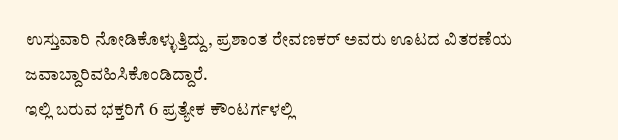ಉಸ್ತುವಾರಿ ನೋಡಿಕೊಳ್ಳುತ್ತಿದ್ದು, ಪ್ರಶಾಂತ ರೇವಣಕರ್ ಅವರು ಊಟದ ವಿತರಣೆಯ ಜವಾಬ್ದಾರಿವಹಿಸಿಕೊಂಡಿದ್ದಾರೆ.
ಇಲ್ಲಿ ಬರುವ ಭಕ್ತರಿಗೆ 6 ಪ್ರತ್ಯೇಕ ಕೌಂಟರ್ಗಳಲ್ಲಿ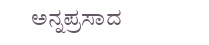ಅನ್ನಪ್ರಸಾದ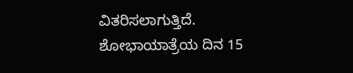ವಿತರಿಸಲಾಗುತ್ತಿದೆ. ಶೋಭಾಯಾತ್ರೆಯ ದಿನ 15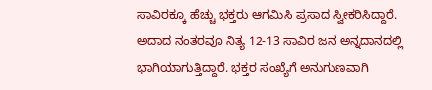ಸಾವಿರಕ್ಕೂ ಹೆಚ್ಚು ಭಕ್ತರು ಆಗಮಿಸಿ ಪ್ರಸಾದ ಸ್ವೀಕರಿಸಿದ್ದಾರೆ. ಅದಾದ ನಂತರವೂ ನಿತ್ಯ 12-13 ಸಾವಿರ ಜನ ಅನ್ನದಾನದಲ್ಲಿ ಭಾಗಿಯಾಗುತ್ತಿದ್ದಾರೆ. ಭಕ್ತರ ಸಂಖ್ಯೆಗೆ ಅನುಗುಣವಾಗಿ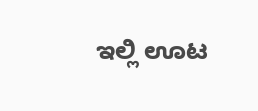ಇಲ್ಲಿ ಊಟ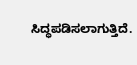ಸಿದ್ಧಪಡಿಸಲಾಗುತ್ತಿದೆ.